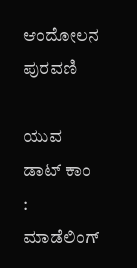ಆಂದೋಲನ ಪುರವಣಿ

ಯುವ ಡಾಟ್‌ ಕಾಂ : ಮಾಡೆಲಿಂಗ್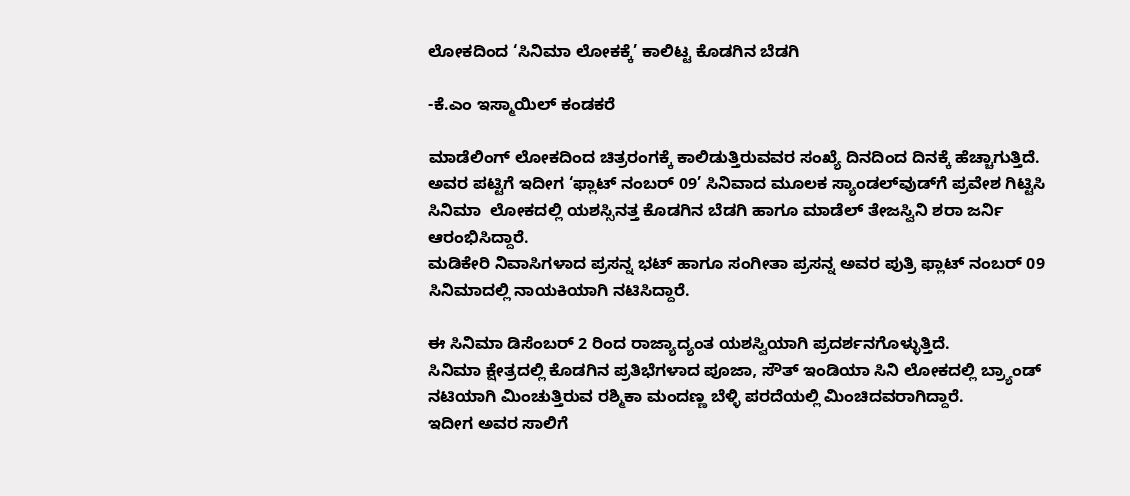ಲೋಕದಿಂದ ‘ಸಿನಿಮಾ ಲೋಕಕ್ಕೆ’ ಕಾಲಿಟ್ಟ ಕೊಡಗಿನ ಬೆಡಗಿ

-ಕೆ.ಎಂ ಇಸ್ಮಾಯಿಲ್ ಕಂಡಕರೆ

ಮಾಡೆಲಿಂಗ್ ಲೋಕದಿಂದ ಚಿತ್ರರಂಗಕ್ಕೆ ಕಾಲಿಡುತ್ತಿರುವವರ ಸಂಖ್ಯೆ ದಿನದಿಂದ ದಿನಕ್ಕೆ ಹೆಚ್ಚಾಗುತ್ತಿದೆ. ಅವರ ಪಟ್ಟಿಗೆ ಇದೀಗ ‘ಫ್ಲಾಟ್ ನಂಬರ್ 09’ ಸಿನಿವಾದ ಮೂಲಕ ಸ್ಯಾಂಡಲ್‌ವುಡ್‌ಗೆ ಪ್ರವೇಶ ಗಿಟ್ಟಿಸಿ ಸಿನಿಮಾ  ಲೋಕದಲ್ಲಿ ಯಶಸ್ಸಿನತ್ತ ಕೊಡಗಿನ ಬೆಡಗಿ ಹಾಗೂ ಮಾಡೆಲ್ ತೇಜಸ್ವಿನಿ ಶರಾ ಜರ್ನಿ ಆರಂಭಿಸಿದ್ದಾರೆ.
ಮಡಿಕೇರಿ ನಿವಾಸಿಗಳಾದ ಪ್ರಸನ್ನ ಭಟ್ ಹಾಗೂ ಸಂಗೀತಾ ಪ್ರಸನ್ನ ಅವರ ಪುತ್ರಿ ಫ್ಲಾಟ್ ನಂಬರ್ 09 ಸಿನಿಮಾದಲ್ಲಿ ನಾಯಕಿಯಾಗಿ ನಟಿಸಿದ್ದಾರೆ.

ಈ ಸಿನಿಮಾ ಡಿಸೆಂಬರ್ 2 ರಿಂದ ರಾಜ್ಯಾದ್ಯಂತ ಯಶಸ್ವಿಯಾಗಿ ಪ್ರದರ್ಶನಗೊಳ್ಳುತ್ತಿದೆ.
ಸಿನಿಮಾ ಕ್ಷೇತ್ರದಲ್ಲಿ ಕೊಡಗಿನ ಪ್ರತಿಭೆಗಳಾದ ಪೂಜಾ, ಸೌತ್ ಇಂಡಿಯಾ ಸಿನಿ ಲೋಕದಲ್ಲಿ ಬ್ರ್ಯಾಂಡ್ ನಟಿಯಾಗಿ ಮಿಂಚುತ್ತಿರುವ ರಶ್ಮಿಕಾ ಮಂದಣ್ಣ ಬೆಳ್ಳಿ ಪರದೆಯಲ್ಲಿ ಮಿಂಚಿದವರಾಗಿದ್ದಾರೆ.
ಇದೀಗ ಅವರ ಸಾಲಿಗೆ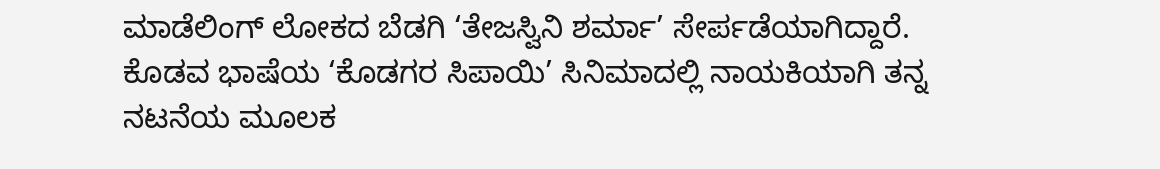ಮಾಡೆಲಿಂಗ್ ಲೋಕದ ಬೆಡಗಿ ‘ತೇಜಸ್ವಿನಿ ಶರ್ಮಾ’ ಸೇರ್ಪಡೆಯಾಗಿದ್ದಾರೆ.
ಕೊಡವ ಭಾಷೆಯ ‘ಕೊಡಗರ ಸಿಪಾಯಿ’ ಸಿನಿಮಾದಲ್ಲಿ ನಾಯಕಿಯಾಗಿ ತನ್ನ ನಟನೆಯ ಮೂಲಕ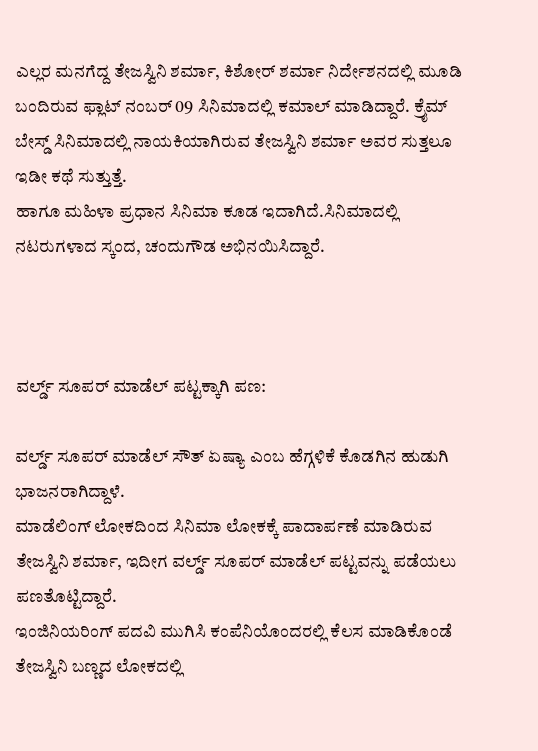ಎಲ್ಲರ ಮನಗೆದ್ದ ತೇಜಸ್ವಿನಿ ಶರ್ಮಾ, ಕಿಶೋರ್ ಶರ್ಮಾ ನಿರ್ದೇಶನದಲ್ಲಿ ಮೂಡಿ ಬಂದಿರುವ ಫ್ಲಾಟ್ ನಂಬರ್ 09 ಸಿನಿಮಾದಲ್ಲಿ ಕಮಾಲ್ ಮಾಡಿದ್ದಾರೆ. ಕ್ರೈಮ್‌ ಬೇಸ್ಡ್ ಸಿನಿಮಾದಲ್ಲಿ ನಾಯಕಿಯಾಗಿರುವ ತೇಜಸ್ವಿನಿ ಶರ್ಮಾ ಅವರ ಸುತ್ತಲೂ ಇಡೀ ಕಥೆ ಸುತ್ತುತ್ತೆ.
ಹಾಗೂ ಮಹಿಳಾ ಪ್ರಧಾನ ಸಿನಿಮಾ ಕೂಡ ಇದಾಗಿದೆ.ಸಿನಿಮಾದಲ್ಲಿ ನಟರುಗಳಾದ ಸ್ಕಂದ, ಚಂದುಗೌಡ ಅಭಿನಯಿಸಿದ್ದಾರೆ.



ವರ್ಲ್ಡ್ ಸೂಪರ್ ಮಾಡೆಲ್ ಪಟ್ಟಕ್ಕಾಗಿ ಪಣ:

ವರ್ಲ್ಡ್ ಸೂಪರ್ ಮಾಡೆಲ್ ಸೌತ್ ಏಷ್ಯಾ ಎಂಬ ಹೆಗ್ಗಳಿಕೆ ಕೊಡಗಿನ ಹುಡುಗಿ ಭಾಜನರಾಗಿದ್ದಾಳೆ.
ಮಾಡೆಲಿಂಗ್ ಲೋಕದಿಂದ ಸಿನಿಮಾ ಲೋಕಕ್ಕೆ ಪಾದಾರ್ಪಣೆ ಮಾಡಿರುವ ತೇಜಸ್ವಿನಿ ಶರ್ಮಾ, ಇದೀಗ ವರ್ಲ್ಡ್ ಸೂಪರ್ ಮಾಡೆಲ್ ಪಟ್ಟವನ್ನು ಪಡೆಯಲು ಪಣತೊಟ್ಟಿದ್ದಾರೆ.
ಇಂಜಿನಿಯರಿಂಗ್ ಪದವಿ ಮುಗಿಸಿ ಕಂಪೆನಿಯೊಂದರಲ್ಲಿ ಕೆಲಸ ಮಾಡಿಕೊಂಡೆ ತೇಜಸ್ವಿನಿ ಬಣ್ಣದ ಲೋಕದಲ್ಲಿ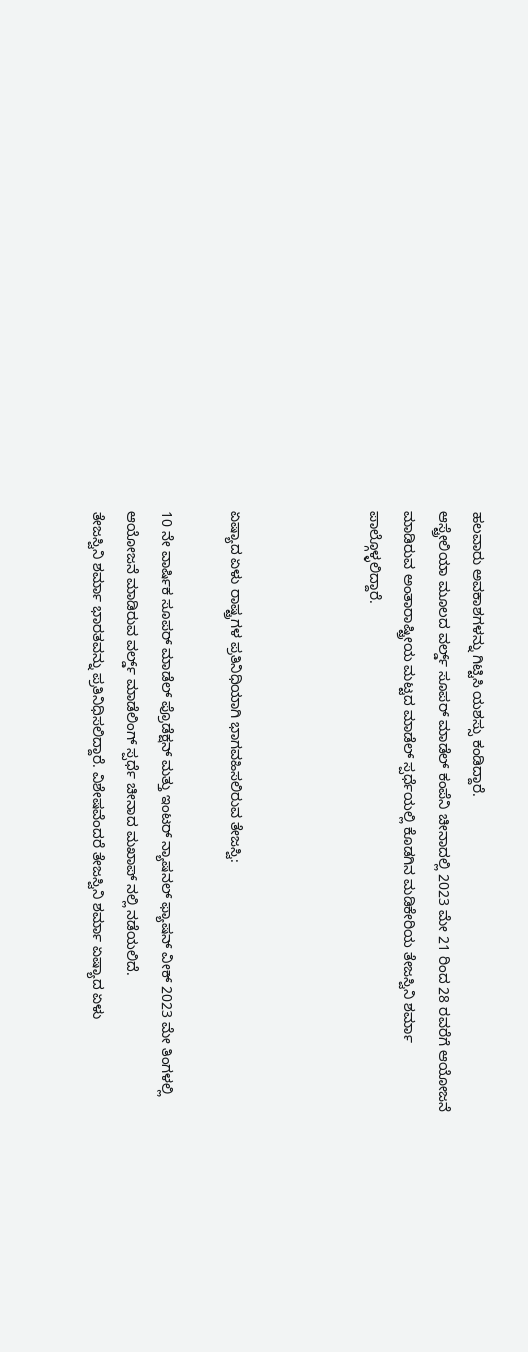ಹಲವಾರು ಅವಕಾಶಗಳನ್ನು ಗಿಟ್ಟಿಸಿ ಯಶಸ್ಸು ಕಂಡಿದ್ದಾರೆ.
ಆಸ್ಟ್ರೇಲಿಯಾ ಮೂಲದ ವರ್ಲ್ಡ್ ಸೂಪರ್ ಮಾಡೆಲ್ ಕಂಪೆನಿ ಚೀನಾದಲ್ಲಿ 2023 ಮೇ 21 ರಿಂದ 28 ರವರೆಗೆ ಆಯೋಜನೆ ಮಾಡಿರುವ ಅಂತಾರಾಷ್ಟ್ರೀಯ ಮಟ್ಟದ ಮಾಡೆಲ್ ಸ್ಪರ್ಧೆಯಲ್ಲಿ ಕೊಡಗಿನ ಮಡಿಕೇರಿಯ ತೇಜಸ್ವಿನಿ ಶರ್ಮಾ ಪಾಲ್ಗೊಳ್ಳಲಿದ್ದಾರೆ.



ಏಷ್ಯಾದ ಏಳು ರಾಷ್ಟ್ರಗಳ ಪ್ರತಿನಿಧಿಯಾಗಿ ಭಾಗವಹಿಸಲಿರುವ ತೇಜಸ್ವಿ:

10 ನೇ ವಾರ್ಷಿಕ ಸೂಪರ್ ಮಾಡೆಲ್ ಪ್ರೊಡೆಕ್ಷನ್ ಮತ್ತು ಇಂಟರ್ ನ್ಯಾಷನಲ್ ಫ್ಯಾಷನ್ ವೀಕ್ 2023 ಮೇ ತಿಂಗಳಲ್ಲಿ ಆಯೋಜನೆ ಮಾಡಿರುವ ವರ್ಲ್ಡ್ ಮಾಡೆಲಿಂಗ್ ಸ್ಪರ್ಧೆ ಚೀನಾದ ಮಖಾಪ್ ನಲ್ಲಿ ನಡೆಯಲಿದೆ.
ತೇಜಸ್ವಿನಿ ಶರ್ಮಾ ಭಾರತವನ್ನು ಪ್ರತಿನಿಧಿಸಲಿದ್ದಾರೆ. ವಿಶೇಷವೆಂದರೆ ತೇಜಸ್ವಿನಿ ಶರ್ಮಾ ಏಷ್ಯಾದ ಏಳು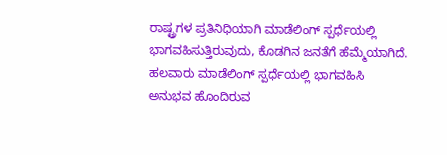ರಾಷ್ಟ್ರಗಳ ಪ್ರತಿನಿಧಿಯಾಗಿ ಮಾಡೆಲಿಂಗ್ ಸ್ಪರ್ಧೆಯಲ್ಲಿ ಭಾಗವಹಿಸುತ್ತಿರುವುದು, ಕೊಡಗಿನ ಜನತೆಗೆ ಹೆಮ್ಮೆಯಾಗಿದೆ.
ಹಲವಾರು ಮಾಡೆಲಿಂಗ್ ಸ್ಪರ್ಧೆಯಲ್ಲಿ ಭಾಗವಹಿಸಿ ಅನುಭವ ಹೊಂದಿರುವ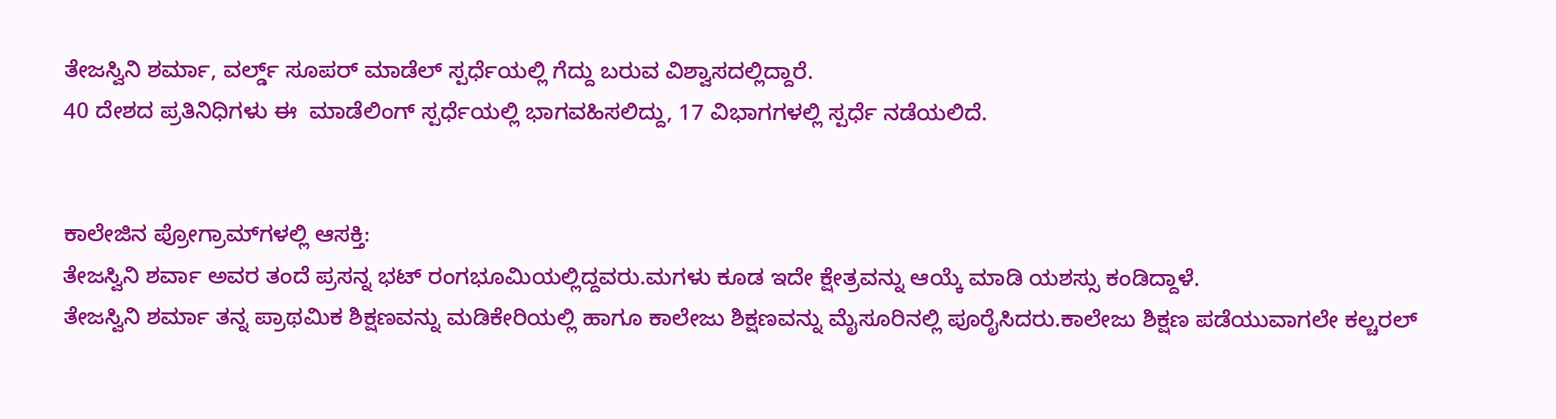ತೇಜಸ್ವಿನಿ ಶರ್ಮಾ, ವರ್ಲ್ಡ್ ಸೂಪರ್ ಮಾಡೆಲ್ ಸ್ಪರ್ಧೆಯಲ್ಲಿ ಗೆದ್ದು ಬರುವ ವಿಶ್ವಾಸದಲ್ಲಿದ್ದಾರೆ.
40 ದೇಶದ ಪ್ರತಿನಿಧಿಗಳು ಈ  ಮಾಡೆಲಿಂಗ್ ಸ್ಪರ್ಧೆಯಲ್ಲಿ ಭಾಗವಹಿಸಲಿದ್ದು, 17 ವಿಭಾಗಗಳಲ್ಲಿ ಸ್ಪರ್ಧೆ ನಡೆಯಲಿದೆ.


ಕಾಲೇಜಿನ ಪ್ರೋಗ್ರಾಮ್‌ಗಳಲ್ಲಿ ಆಸಕ್ತಿ:
ತೇಜಸ್ವಿನಿ ಶರ್ವಾ ಅವರ ತಂದೆ ಪ್ರಸನ್ನ ಭಟ್ ರಂಗಭೂಮಿಯಲ್ಲಿದ್ದವರು.ಮಗಳು ಕೂಡ ಇದೇ ಕ್ಷೇತ್ರವನ್ನು ಆಯ್ಕೆ ಮಾಡಿ ಯಶಸ್ಸು ಕಂಡಿದ್ದಾಳೆ.
ತೇಜಸ್ವಿನಿ ಶರ್ಮಾ ತನ್ನ ಪ್ರಾಥಮಿಕ ಶಿಕ್ಷಣವನ್ನು ಮಡಿಕೇರಿಯಲ್ಲಿ ಹಾಗೂ ಕಾಲೇಜು ಶಿಕ್ಷಣವನ್ನು ಮೈಸೂರಿನಲ್ಲಿ ಪೂರೈಸಿದರು.ಕಾಲೇಜು ಶಿಕ್ಷಣ ಪಡೆಯುವಾಗಲೇ ಕಲ್ಚರಲ್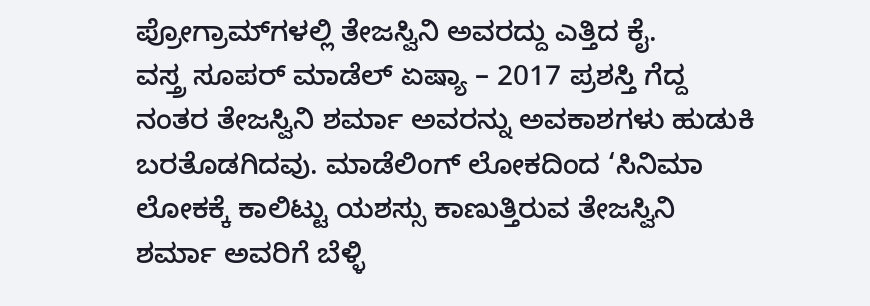ಪ್ರೋಗ್ರಾಮ್‌ಗಳಲ್ಲಿ ತೇಜಸ್ವಿನಿ ಅವರದ್ದು ಎತ್ತಿದ ಕೈ.
ವಸ್ತ್ರ ಸೂಪರ್ ಮಾಡೆಲ್ ಏಷ್ಯಾ – 2017 ಪ್ರಶಸ್ತಿ ಗೆದ್ದ ನಂತರ ತೇಜಸ್ವಿನಿ ಶರ್ಮಾ ಅವರನ್ನು ಅವಕಾಶಗಳು ಹುಡುಕಿ ಬರತೊಡಗಿದವು. ಮಾಡೆಲಿಂಗ್ ಲೋಕದಿಂದ ‘ಸಿನಿಮಾ ಲೋಕಕ್ಕೆ ಕಾಲಿಟ್ಟು ಯಶಸ್ಸು ಕಾಣುತ್ತಿರುವ ತೇಜಸ್ವಿನಿ ಶರ್ಮಾ ಅವರಿಗೆ ಬೆಳ್ಳಿ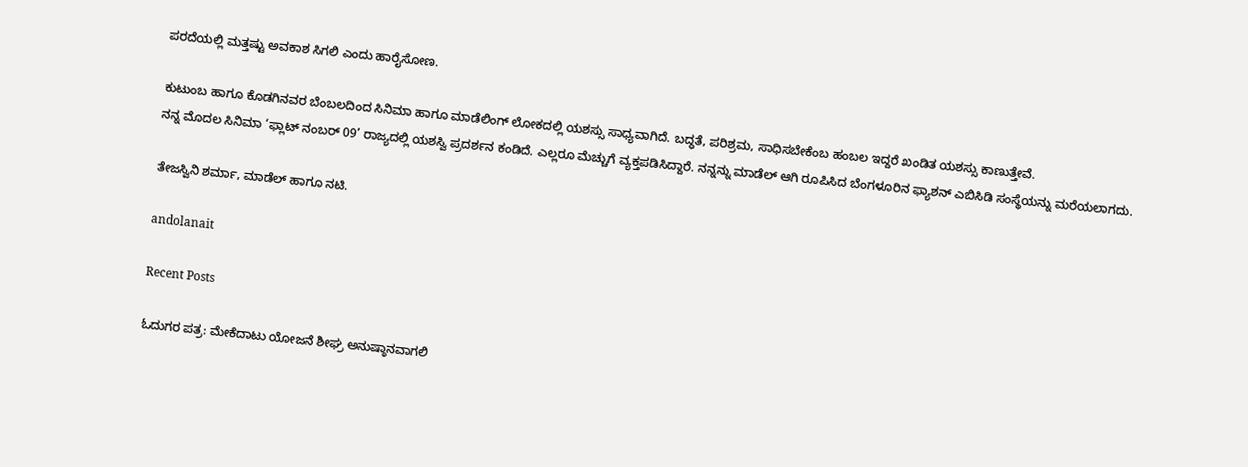ಪರದೆಯಲ್ಲಿ ಮತ್ತಷ್ಟು ಅವಕಾಶ ಸಿಗಲಿ ಎಂದು ಹಾರೈಸೋಣ.

ಕುಟುಂಬ ಹಾಗೂ ಕೊಡಗಿನವರ ಬೆಂಬಲದಿಂದ ಸಿನಿಮಾ ಹಾಗೂ ಮಾಡೆಲಿಂಗ್ ಲೋಕದಲ್ಲಿ ಯಶಸ್ಸು ಸಾಧ್ಯವಾಗಿದೆ. ಬದ್ಧತೆ, ಪರಿಶ್ರಮ, ಸಾಧಿಸಬೇಕೆಂಬ ಹಂಬಲ ಇದ್ದರೆ ಖಂಡಿತ ಯಶಸ್ಸು ಕಾಣುತ್ತೇವೆ.
ನನ್ನ ಮೊದಲ ಸಿನಿಮಾ ‘ಫ್ಲಾಟ್ ನಂಬರ್ 09’ ರಾಜ್ಯದಲ್ಲಿ ಯಶಸ್ವಿ ಪ್ರದರ್ಶನ ಕಂಡಿದೆ. ಎಲ್ಲರೂ ಮೆಚ್ಚುಗೆ ವ್ಯಕ್ತಪಡಿಸಿದ್ದಾರೆ. ನನ್ನನ್ನು ಮಾಡೆಲ್ ಆಗಿ ರೂಪಿಸಿದ ಬೆಂಗಳೂರಿನ ಫ್ಯಾಶನ್ ಎಬಿಸಿಡಿ ಸಂಸ್ಥೆಯನ್ನು ಮರೆಯಲಾಗದು.

ತೇಜಸ್ವಿನಿ ಶರ್ಮಾ, ಮಾಡೆಲ್ ಹಾಗೂ ನಟಿ.

andolanait

Recent Posts

ಓದುಗರ ಪತ್ರ: ಮೇಕೆದಾಟು ಯೋಜನೆ ಶೀಘ್ರ ಅನುಷ್ಠಾನವಾಗಲಿ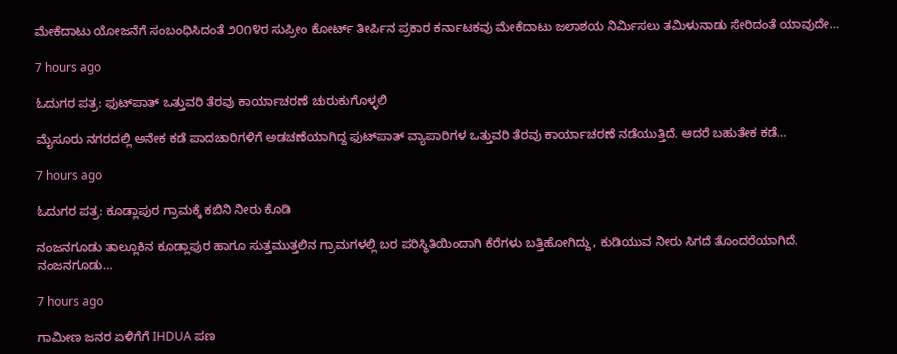ಮೇಕೆದಾಟು ಯೋಜನೆಗೆ ಸಂಬಂಧಿಸಿದಂತೆ ೨೦೧೪ರ ಸುಪ್ರೀಂ ಕೋರ್ಟ್ ತೀರ್ಪಿನ ಪ್ರಕಾರ ಕರ್ನಾಟಕವು ಮೇಕೆದಾಟು ಜಲಾಶಯ ನಿರ್ಮಿಸಲು ತಮಿಳುನಾಡು ಸೇರಿದಂತೆ ಯಾವುದೇ…

7 hours ago

ಓದುಗರ ಪತ್ರ: ಫುಟ್‌ಪಾತ್ ಒತ್ತುವರಿ ತೆರವು ಕಾರ್ಯಾಚರಣೆ ಚುರುಕುಗೊಳ್ಳಲಿ

ಮೈಸೂರು ನಗರದಲ್ಲಿ ಅನೇಕ ಕಡೆ ಪಾದಚಾರಿಗಳಿಗೆ ಅಡಚಣೆಯಾಗಿದ್ದ ಫುಟ್‌ಪಾತ್ ವ್ಯಾಪಾರಿಗಳ ಒತ್ತುವರಿ ತೆರವು ಕಾರ್ಯಾಚರಣೆ ನಡೆಯುತ್ತಿದೆ. ಆದರೆ ಬಹುತೇಕ ಕಡೆ…

7 hours ago

ಓದುಗರ ಪತ್ರ: ಕೂಡ್ಲಾಪುರ ಗ್ರಾಮಕ್ಕೆ ಕಬಿನಿ ನೀರು ಕೊಡಿ

ನಂಜನಗೂಡು ತಾಲ್ಲೂಕಿನ ಕೂಡ್ಲಾಪುರ ಹಾಗೂ ಸುತ್ತಮುತ್ತಲಿನ ಗ್ರಾಮಗಳಲ್ಲಿ ಬರ ಪರಿಸ್ಥಿತಿಯಿಂದಾಗಿ ಕೆರೆಗಳು ಬತ್ತಿಹೋಗಿದ್ದು, ಕುಡಿಯುವ ನೀರು ಸಿಗದೆ ತೊಂದರೆಯಾಗಿದೆ. ನಂಜನಗೂಡು…

7 hours ago

ಗಾಮೀಣ ಜನರ ಏಳಿಗೆಗೆ IHDUA ಪಣ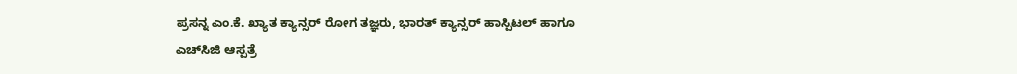ಪ್ರಸನ್ನ ಎಂ.ಕೆ. ಖ್ಯಾತ ಕ್ಯಾನ್ಸರ್ ರೋಗ ತಜ್ಞರು, ಭಾರತ್ ಕ್ಯಾನ್ಸರ್ ಹಾಸ್ಪಿಟಲ್ ಹಾಗೂ ಎಚ್‌ಸಿಜಿ ಆಸ್ಪತ್ರೆ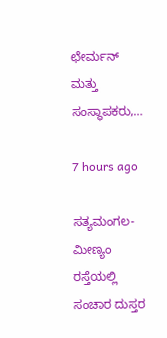ಛೇರ್ಮನ್ ಮತ್ತು ಸಂಸ್ಥಾಪಕರು,…

7 hours ago

ಸತ್ಯಮಂಗಲ-ಮೀಣ್ಯಂ ರಸ್ತೆಯಲ್ಲಿ ಸಂಚಾರ ದುಸ್ತರ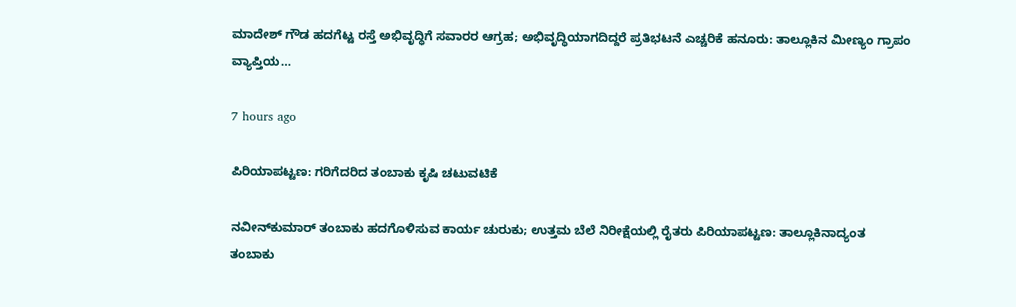ಮಾದೇಶ್ ಗೌಡ ಹದಗೆಟ್ಟ ರಸ್ತೆ ಅಭಿವೃದ್ಧಿಗೆ ಸವಾರರ ಆಗ್ರಹ; ಅಭಿವೃದ್ಧಿಯಾಗದಿದ್ದರೆ ಪ್ರತಿಭಟನೆ ಎಚ್ಚರಿಕೆ ಹನೂರು: ತಾಲ್ಲೂಕಿನ ಮೀಣ್ಯಂ ಗ್ರಾಪಂ ವ್ಯಾಪ್ತಿಯ…

7 hours ago

ಪಿರಿಯಾಪಟ್ಟಣ: ಗರಿಗೆದರಿದ ತಂಬಾಕು ಕೃಷಿ ಚಟುವಟಿಕೆ

ನವೀನ್‌ಕುಮಾರ್ ತಂಬಾಕು ಹದಗೊಳಿಸುವ ಕಾರ್ಯ ಚುರುಕು; ಉತ್ತಮ ಬೆಲೆ ನಿರೀಕ್ಷೆಯಲ್ಲಿ ರೈತರು ಪಿರಿಯಾಪಟ್ಟಣ: ತಾಲ್ಲೂಕಿನಾದ್ಯಂತ ತಂಬಾಕು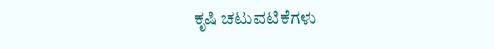ಕೃಷಿ ಚಟುವಟಿಕೆಗಳು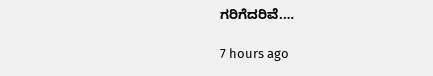ಗರಿಗೆದರಿವೆ.…

7 hours ago